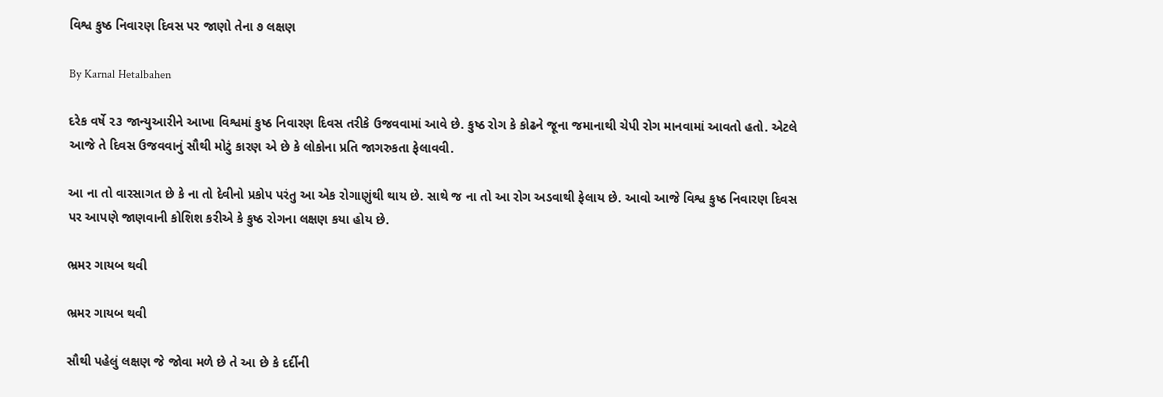વિશ્વ કુષ્ઠ નિવારણ દિવસ પર જાણો તેના ૭ લક્ષણ

By Karnal Hetalbahen

દરેક વર્ષે ૨૩ જાન્યુઆરીને આખા વિશ્વમાં કુષ્ઠ નિવારણ દિવસ તરીકે ઉજવવામાં આવે છે. કુષ્ઠ રોગ કે કોઢને જૂના જમાનાથી ચેપી રોગ માનવામાં આવતો હતો. એટલે આજે તે દિવસ ઉજવવાનું સૌથી મોટું કારણ એ છે કે લોકોના પ્રતિ જાગરુકતા ફેલાવવી.

આ ના તો વારસાગત છે કે ના તો દેવીનો પ્રકોપ પરંતુ આ એક રોગાણુંથી થાય છે. સાથે જ ના તો આ રોગ અડવાથી ફેલાય છે. આવો આજે વિશ્વ કુષ્ઠ નિવારણ દિવસ પર આપણે જાણવાની કોશિશ કરીએ કે કુષ્ઠ રોગના લક્ષણ કયા હોય છે.

ભ્રમર ગાયબ થવી

ભ્રમર ગાયબ થવી

સૌથી પહેલું લક્ષણ જે જોવા મળે છે તે આ છે કે દર્દીની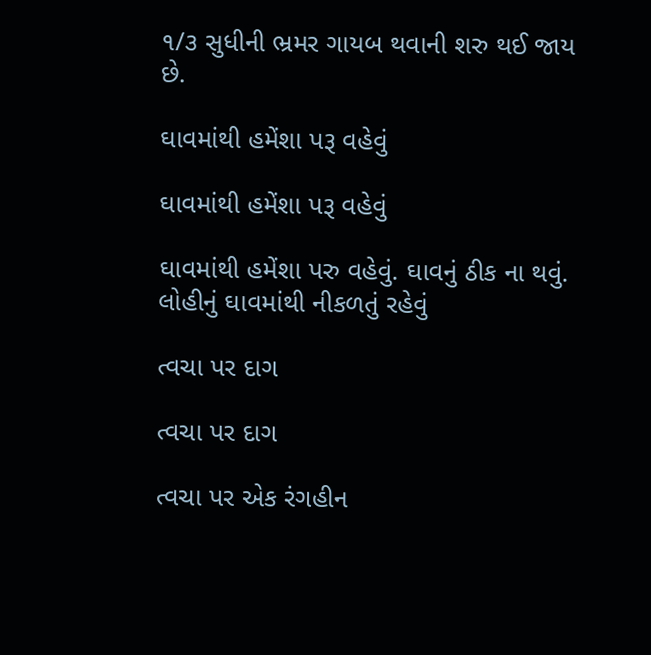૧/૩ સુધીની ભ્રમર ગાયબ થવાની શરુ થઈ જાય છે.

ઘાવમાંથી હમેંશા પરૂ વહેવું

ઘાવમાંથી હમેંશા પરૂ વહેવું

ઘાવમાંથી હમેંશા પરુ વહેવું. ઘાવનું ઠીક ના થવું. લોહીનું ઘાવમાંથી નીકળતું રહેવું

ત્વચા પર દાગ

ત્વચા પર દાગ

ત્વચા પર એક રંગહીન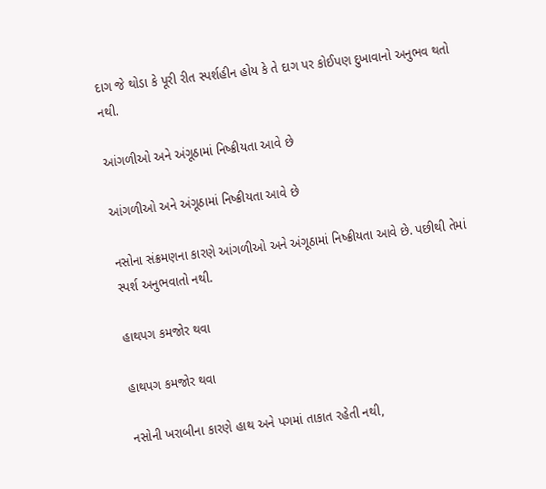દાગ જે થોડા કે પૂરી રીત સ્પર્શહીન હોય કે તે દાગ પર કોઈપણ દુખાવાનો અનુભવ થતો નથી.

આંગળીઓ અને અંગૂઠામાં નિષ્ક્રીયતા આવે છે

આંગળીઓ અને અંગૂઠામાં નિષ્ક્રીયતા આવે છે

નસોના સંક્રમણના કારણે આંગળીઓ અને અંગૂઠામાં નિષ્ક્રીયતા આવે છે. પછીથી તેમાં સ્પર્શ અનુભવાતો નથી.

હાથપગ કમજોર થવા

હાથપગ કમજોર થવા

નસોની ખરાબીના કારણે હાથ અને પગમાં તાકાત રહેતી નથી,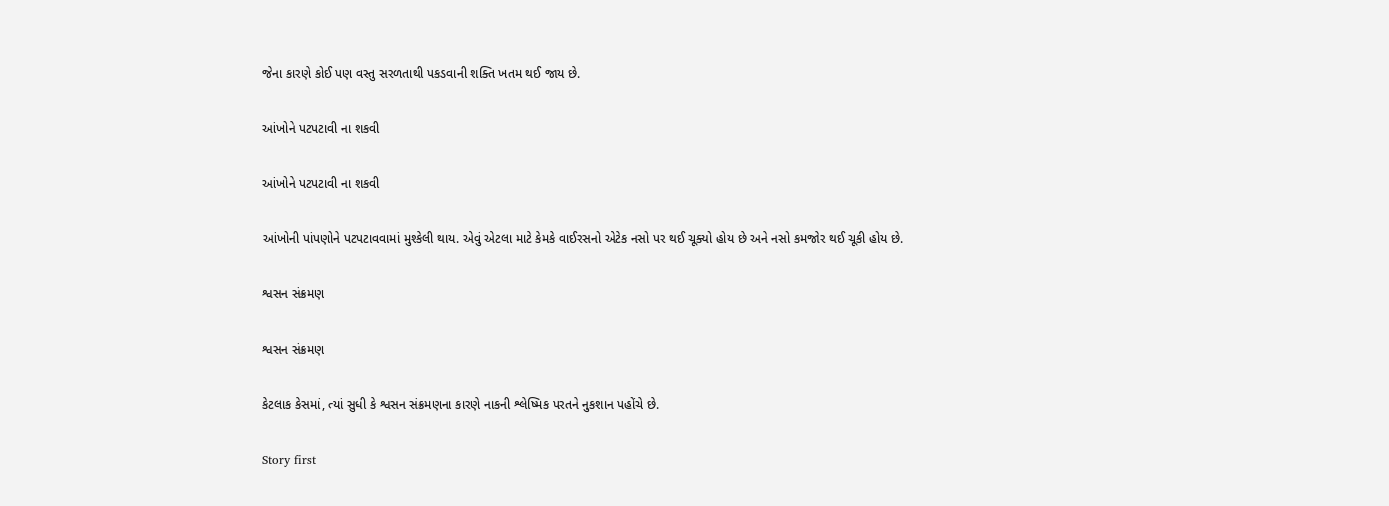જેના કારણે કોઈ પણ વસ્તુ સરળતાથી પકડવાની શક્તિ ખતમ થઈ જાય છે.

આંખોને પટપટાવી ના શકવી

આંખોને પટપટાવી ના શકવી

આંખોની પાંપણોને પટપટાવવામાં મુશ્કેલી થાય. એવું એટલા માટે કેમકે વાઈરસનો એટેક નસો પર થઈ ચૂક્યો હોય છે અને નસો કમજોર થઈ ચૂકી હોય છે.

શ્વસન સંક્રમણ

શ્વસન સંક્રમણ

કેટલાક કેસમાં, ત્યાં સુધી કે શ્વસન સંક્રમણના કારણે નાકની શ્લેષ્મિક પરતને નુકશાન પહોંચે છે.

Story first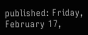published: Friday, February 17,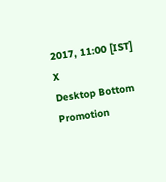2017, 11:00 [IST]
X
Desktop Bottom Promotion